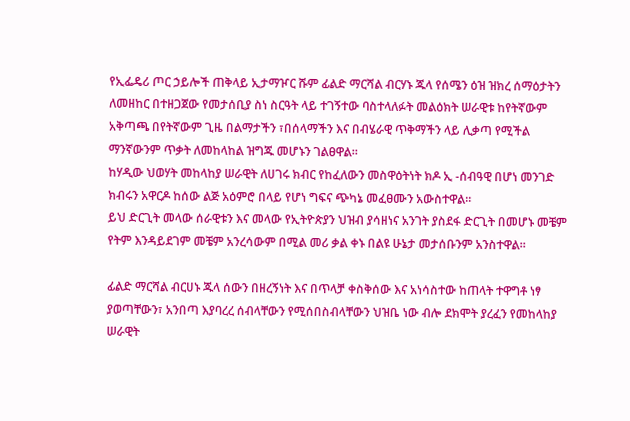የኢፌዴሪ ጦር ኃይሎች ጠቅላይ ኢታማዦር ሹም ፊልድ ማርሻል ብርሃኑ ጁላ የሰሜን ዕዝ ዝክረ ሰማዕታትን ለመዘከር በተዘጋጀው የመታሰቢያ ስነ ስርዓት ላይ ተገኝተው ባስተላለፉት መልዕክት ሠራዊቱ ከየትኛውም አቅጣጫ በየትኛውም ጊዜ በልማታችን ፣በሰላማችን እና በብሄራዊ ጥቅማችን ላይ ሊቃጣ የሚችል ማንኛውንም ጥቃት ለመከላከል ዝግጁ መሆኑን ገልፀዋል።
ከሃዲው ህወሃት መከላከያ ሠራዊት ለሀገሩ ክብር የከፈለውን መስዋዕትነት ክዶ ኢ -ሰብዓዊ በሆነ መንገድ ክብሩን አዋርዶ ከሰው ልጅ አዕምሮ በላይ የሆነ ግፍና ጭካኔ መፈፀሙን አውስተዋል።
ይህ ድርጊት መላው ሰራዊቱን እና መላው የኢትዮጵያን ህዝብ ያሳዘነና አንገት ያስደፋ ድርጊት በመሆኑ መቼም የትም እንዳይደገም መቼም አንረሳውም በሚል መሪ ቃል ቀኑ በልዩ ሁኔታ መታሰቡንም አንስተዋል።

ፊልድ ማርሻል ብርሀኑ ጁላ ሰውን በዘረኝነት እና በጥላቻ ቀስቅሰው እና አነሳስተው ከጠላት ተዋግቶ ነፃ ያወጣቸውን፣ አንበጣ እያባረረ ሰብላቸውን የሚሰበስብላቸውን ህዝቤ ነው ብሎ ደክሞት ያረፈን የመከላከያ ሠራዊት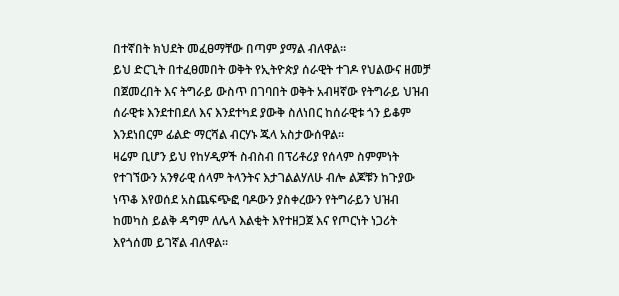በተኛበት ክህደት መፈፀማቸው በጣም ያማል ብለዋል።
ይህ ድርጊት በተፈፀመበት ወቅት የኢትዮጵያ ሰራዊት ተገዶ የህልውና ዘመቻ በጀመረበት እና ትግራይ ውስጥ በገባበት ወቅት አብዛኛው የትግራይ ህዝብ ሰራዊቱ እንደተበደለ እና እንደተካደ ያውቅ ስለነበር ከሰራዊቱ ጎን ይቆም እንደነበርም ፊልድ ማርሻል ብርሃኑ ጁላ አስታውሰዋል።
ዛሬም ቢሆን ይህ የከሃዲዎች ስብስብ በፕሪቶሪያ የሰላም ስምምነት የተገኘውን አንፃራዊ ሰላም ትላንትና እታገልልሃለሁ ብሎ ልጆቹን ከጉያው ነጥቆ እየወሰደ አስጨፍጭፎ ባዶውን ያስቀረውን የትግራይን ህዝብ ከመካስ ይልቅ ዳግም ለሌላ እልቂት እየተዘጋጀ እና የጦርነት ነጋሪት እየጎሰመ ይገኛል ብለዋል።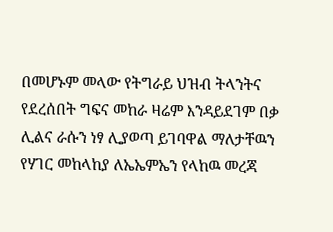በመሆኑም መላው የትግራይ ህዝብ ትላንትና የደረሰበት ግፍና መከራ ዛሬም እንዳይደገም በቃ ሊልና ራሱን ነፃ ሊያወጣ ይገባዋል ማለታቸዉን የሃገር መከላከያ ለኤኤምኤን የላከዉ መረጃ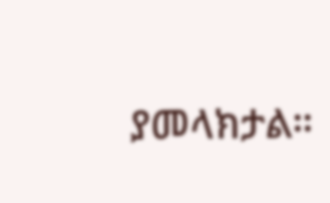ያመላክታል።